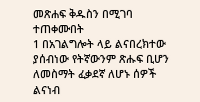መጽሐፍ ቅዱስን በሚገባ ተጠቀሙበት
1 በአገልግሎት ላይ ልናበረክተው ያሰብነው የትኛውንም ጽሑፍ ቢሆን ለመስማት ፈቃደኛ ለሆኑ ሰዎች ልናነብ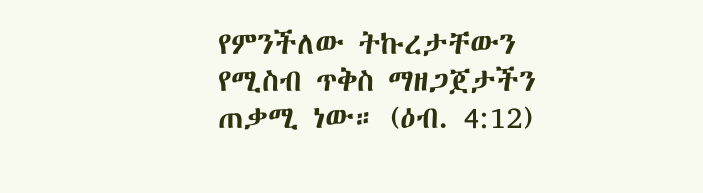የምንችለው ትኩረታቸውን የሚስብ ጥቅስ ማዘጋጀታችን ጠቃሚ ነው። (ዕብ. 4:12)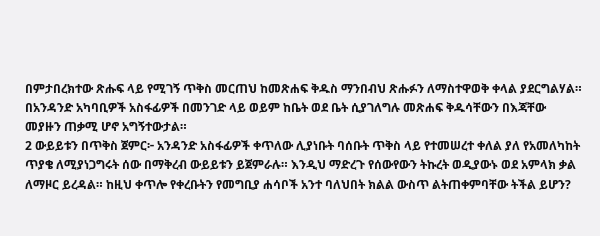በምታበረክተው ጽሑፍ ላይ የሚገኝ ጥቅስ መርጠህ ከመጽሐፍ ቅዱስ ማንበብህ ጽሑፉን ለማስተዋወቅ ቀላል ያደርግልሃል። በአንዳንድ አካባቢዎች አስፋፊዎች በመንገድ ላይ ወይም ከቤት ወደ ቤት ሲያገለግሉ መጽሐፍ ቅዱሳቸውን በእጃቸው መያዙን ጠቃሚ ሆኖ አግኝተውታል።
2 ውይይቱን በጥቅስ ጀምር፦ አንዳንድ አስፋፊዎች ቀጥለው ሊያነቡት ባሰቡት ጥቅስ ላይ የተመሠረተ ቀለል ያለ የአመለካከት ጥያቄ ለሚያነጋግሩት ሰው በማቅረብ ውይይቱን ይጀምራሉ። እንዲህ ማድረጉ የሰውየውን ትኩረት ወዲያውኑ ወደ አምላክ ቃል ለማዞር ይረዳል። ከዚህ ቀጥሎ የቀረቡትን የመግቢያ ሐሳቦች አንተ ባለህበት ክልል ውስጥ ልትጠቀምባቸው ትችል ይሆን?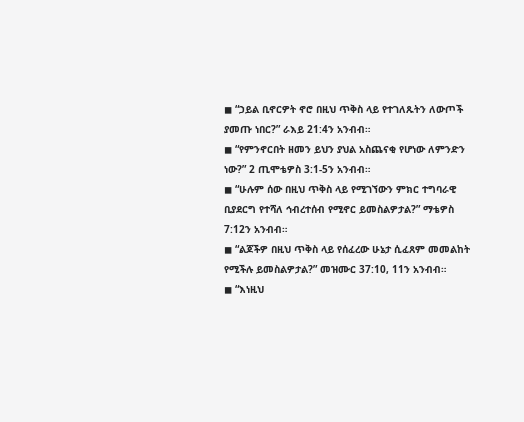◼ “ኃይል ቢኖርዎት ኖሮ በዚህ ጥቅስ ላይ የተገለጹትን ለውጦች ያመጡ ነበር?” ራእይ 21:4ን አንብብ።
◼ “የምንኖርበት ዘመን ይህን ያህል አስጨናቂ የሆነው ለምንድን ነው?” 2 ጢሞቴዎስ 3:1-5ን አንብብ።
◼ “ሁሉም ሰው በዚህ ጥቅስ ላይ የሚገኘውን ምክር ተግባራዊ ቢያደርግ የተሻለ ኅብረተሰብ የሚኖር ይመስልዎታል?” ማቴዎስ 7:12ን አንብብ።
◼ “ልጆችዎ በዚህ ጥቅስ ላይ የሰፈረው ሁኔታ ሲፈጸም መመልከት የሚችሉ ይመስልዎታል?” መዝሙር 37:10, 11ን አንብብ።
◼ “እነዚህ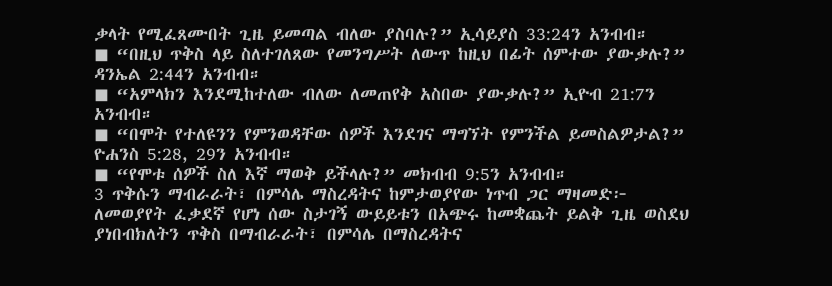ቃላት የሚፈጸሙበት ጊዜ ይመጣል ብለው ያስባሉ?” ኢሳይያስ 33:24ን አንብብ።
◼ “በዚህ ጥቅስ ላይ ስለተገለጸው የመንግሥት ለውጥ ከዚህ በፊት ሰምተው ያውቃሉ?” ዳንኤል 2:44ን አንብብ።
◼ “አምላክን እንደሚከተለው ብለው ለመጠየቅ አስበው ያውቃሉ?” ኢዮብ 21:7ን አንብብ።
◼ “በሞት የተለዩንን የምንወዳቸው ሰዎች እንደገና ማግኘት የምንችል ይመስልዎታል?” ዮሐንስ 5:28, 29ን አንብብ።
◼ “የሞቱ ሰዎች ስለ እኛ ማወቅ ይችላሉ?” መክብብ 9:5ን አንብብ።
3 ጥቅሱን ማብራራት፣ በምሳሌ ማስረዳትና ከምታወያየው ነጥብ ጋር ማዛመድ፦ ለመወያየት ፈቃደኛ የሆነ ሰው ስታገኝ ውይይቱን በአጭሩ ከመቋጨት ይልቅ ጊዜ ወስደህ ያነበብክለትን ጥቅስ በማብራራት፣ በምሳሌ በማስረዳትና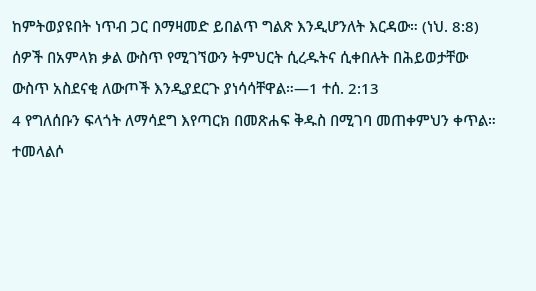ከምትወያዩበት ነጥብ ጋር በማዛመድ ይበልጥ ግልጽ እንዲሆንለት እርዳው። (ነህ. 8:8) ሰዎች በአምላክ ቃል ውስጥ የሚገኘውን ትምህርት ሲረዱትና ሲቀበሉት በሕይወታቸው ውስጥ አስደናቂ ለውጦች እንዲያደርጉ ያነሳሳቸዋል።—1 ተሰ. 2:13
4 የግለሰቡን ፍላጎት ለማሳደግ እየጣርክ በመጽሐፍ ቅዱስ በሚገባ መጠቀምህን ቀጥል። ተመላልሶ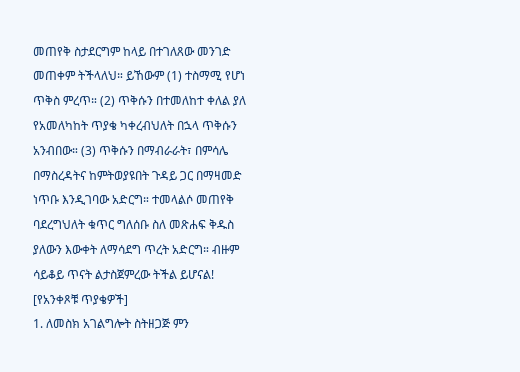መጠየቅ ስታደርግም ከላይ በተገለጸው መንገድ መጠቀም ትችላለህ። ይኸውም (1) ተስማሚ የሆነ ጥቅስ ምረጥ። (2) ጥቅሱን በተመለከተ ቀለል ያለ የአመለካከት ጥያቄ ካቀረብህለት በኋላ ጥቅሱን አንብበው። (3) ጥቅሱን በማብራራት፣ በምሳሌ በማስረዳትና ከምትወያዩበት ጉዳይ ጋር በማዛመድ ነጥቡ እንዲገባው አድርግ። ተመላልሶ መጠየቅ ባደረግህለት ቁጥር ግለሰቡ ስለ መጽሐፍ ቅዱስ ያለውን እውቀት ለማሳደግ ጥረት አድርግ። ብዙም ሳይቆይ ጥናት ልታስጀምረው ትችል ይሆናል!
[የአንቀጾቹ ጥያቄዎች]
1. ለመስክ አገልግሎት ስትዘጋጅ ምን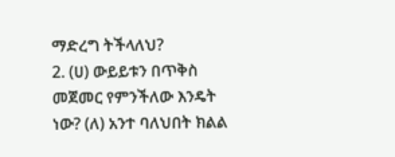ማድረግ ትችላለህ?
2. (ሀ) ውይይቱን በጥቅስ መጀመር የምንችለው እንዴት ነው? (ለ) አንተ ባለህበት ክልል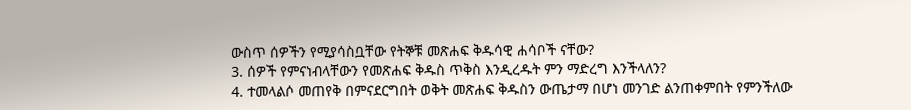ውስጥ ሰዎችን የሚያሳስቧቸው የትኞቹ መጽሐፍ ቅዱሳዊ ሐሳቦች ናቸው?
3. ሰዎች የምናነብላቸውን የመጽሐፍ ቅዱስ ጥቅስ እንዲረዱት ምን ማድረግ እንችላለን?
4. ተመላልሶ መጠየቅ በምናደርግበት ወቅት መጽሐፍ ቅዱስን ውጤታማ በሆነ መንገድ ልንጠቀምበት የምንችለው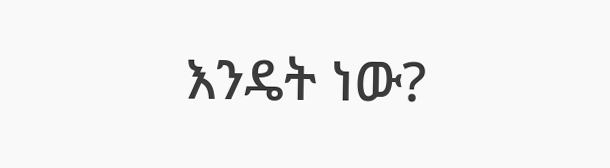እንዴት ነው?